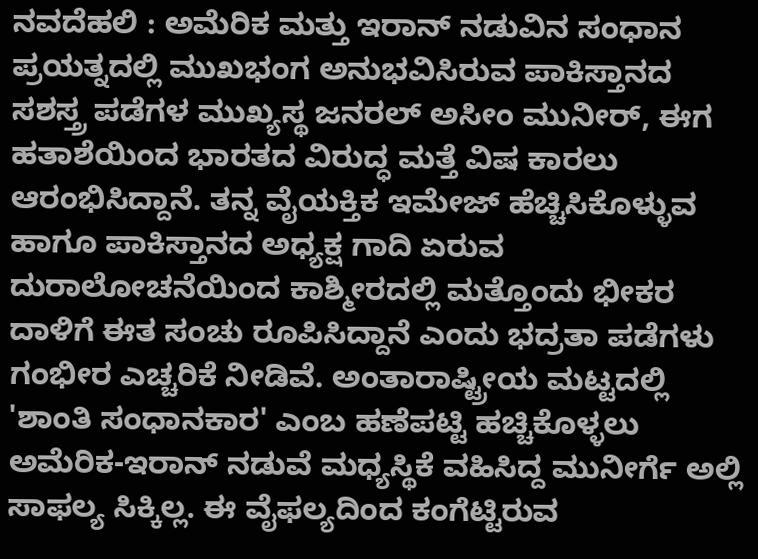ನವದೆಹಲಿ : ಅಮೆರಿಕ ಮತ್ತು ಇರಾನ್ ನಡುವಿನ ಸಂಧಾನ ಪ್ರಯತ್ನದಲ್ಲಿ ಮುಖಭಂಗ ಅನುಭವಿಸಿರುವ ಪಾಕಿಸ್ತಾನದ ಸಶಸ್ತ್ರ ಪಡೆಗಳ ಮುಖ್ಯಸ್ಥ ಜನರಲ್ ಅಸೀಂ ಮುನೀರ್, ಈಗ ಹತಾಶೆಯಿಂದ ಭಾರತದ ವಿರುದ್ಧ ಮತ್ತೆ ವಿಷ ಕಾರಲು ಆರಂಭಿಸಿದ್ದಾನೆ. ತನ್ನ ವೈಯಕ್ತಿಕ ಇಮೇಜ್ ಹೆಚ್ಚಿಸಿಕೊಳ್ಳುವ ಹಾಗೂ ಪಾಕಿಸ್ತಾನದ ಅಧ್ಯಕ್ಷ ಗಾದಿ ಏರುವ ದುರಾಲೋಚನೆಯಿಂದ ಕಾಶ್ಮೀರದಲ್ಲಿ ಮತ್ತೊಂದು ಭೀಕರ ದಾಳಿಗೆ ಈತ ಸಂಚು ರೂಪಿಸಿದ್ದಾನೆ ಎಂದು ಭದ್ರತಾ ಪಡೆಗಳು ಗಂಭೀರ ಎಚ್ಚರಿಕೆ ನೀಡಿವೆ. ಅಂತಾರಾಷ್ಟ್ರೀಯ ಮಟ್ಟದಲ್ಲಿ 'ಶಾಂತಿ ಸಂಧಾನಕಾರ' ಎಂಬ ಹಣೆಪಟ್ಟಿ ಹಚ್ಚಿಕೊಳ್ಳಲು ಅಮೆರಿಕ-ಇರಾನ್ ನಡುವೆ ಮಧ್ಯಸ್ಥಿಕೆ ವಹಿಸಿದ್ದ ಮುನೀರ್ಗೆ ಅಲ್ಲಿ ಸಾಫಲ್ಯ ಸಿಕ್ಕಿಲ್ಲ. ಈ ವೈಫಲ್ಯದಿಂದ ಕಂಗೆಟ್ಟಿರುವ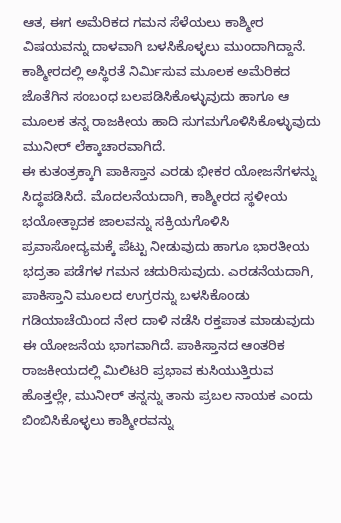ಆತ, ಈಗ ಅಮೆರಿಕದ ಗಮನ ಸೆಳೆಯಲು ಕಾಶ್ಮೀರ ವಿಷಯವನ್ನು ದಾಳವಾಗಿ ಬಳಸಿಕೊಳ್ಳಲು ಮುಂದಾಗಿದ್ದಾನೆ. ಕಾಶ್ಮೀರದಲ್ಲಿ ಅಸ್ಥಿರತೆ ನಿರ್ಮಿಸುವ ಮೂಲಕ ಅಮೆರಿಕದ ಜೊತೆಗಿನ ಸಂಬಂಧ ಬಲಪಡಿಸಿಕೊಳ್ಳುವುದು ಹಾಗೂ ಆ ಮೂಲಕ ತನ್ನ ರಾಜಕೀಯ ಹಾದಿ ಸುಗಮಗೊಳಿಸಿಕೊಳ್ಳುವುದು ಮುನೀರ್ ಲೆಕ್ಕಾಚಾರವಾಗಿದೆ.
ಈ ಕುತಂತ್ರಕ್ಕಾಗಿ ಪಾಕಿಸ್ತಾನ ಎರಡು ಭೀಕರ ಯೋಜನೆಗಳನ್ನು ಸಿದ್ಧಪಡಿಸಿದೆ. ಮೊದಲನೆಯದಾಗಿ, ಕಾಶ್ಮೀರದ ಸ್ಥಳೀಯ ಭಯೋತ್ಪಾದಕ ಜಾಲವನ್ನು ಸಕ್ರಿಯಗೊಳಿಸಿ ಪ್ರವಾಸೋದ್ಯಮಕ್ಕೆ ಪೆಟ್ಟು ನೀಡುವುದು ಹಾಗೂ ಭಾರತೀಯ ಭದ್ರತಾ ಪಡೆಗಳ ಗಮನ ಚದುರಿಸುವುದು. ಎರಡನೆಯದಾಗಿ, ಪಾಕಿಸ್ತಾನಿ ಮೂಲದ ಉಗ್ರರನ್ನು ಬಳಸಿಕೊಂಡು ಗಡಿಯಾಚೆಯಿಂದ ನೇರ ದಾಳಿ ನಡೆಸಿ ರಕ್ತಪಾತ ಮಾಡುವುದು ಈ ಯೋಜನೆಯ ಭಾಗವಾಗಿದೆ. ಪಾಕಿಸ್ತಾನದ ಆಂತರಿಕ ರಾಜಕೀಯದಲ್ಲಿ ಮಿಲಿಟರಿ ಪ್ರಭಾವ ಕುಸಿಯುತ್ತಿರುವ ಹೊತ್ತಲ್ಲೇ, ಮುನೀರ್ ತನ್ನನ್ನು ತಾನು ಪ್ರಬಲ ನಾಯಕ ಎಂದು ಬಿಂಬಿಸಿಕೊಳ್ಳಲು ಕಾಶ್ಮೀರವನ್ನು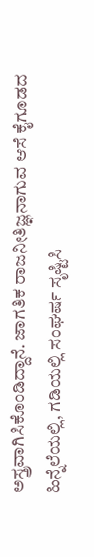ಅಸ್ತ್ರವಾಗಿಸಿಕೊಂಡಿದ್ದಾನೆ. ಜಾಗತಿಕ ರಾಜನೀತಿಜ್ಞನಾಗುವ ಆಸೆ ಕೈಗೂಡದ ಹಿನ್ನೆಲೆಯಲ್ಲಿ, ಗಡಿಯಲ್ಲಿ ಸಂಘರ್ಷ ಸೃಷ್ಟಿಸಿ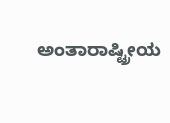ಅಂತಾರಾಷ್ಟ್ರೀಯ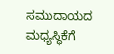ಸಮುದಾಯದ ಮಧ್ಯಸ್ಥಿಕೆಗೆ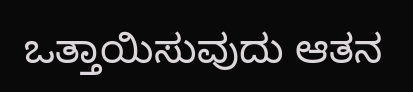ಒತ್ತಾಯಿಸುವುದು ಆತನ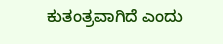ಕುತಂತ್ರವಾಗಿದೆ ಎಂದು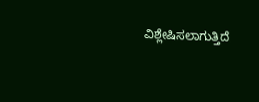ವಿಶ್ಲೇಷಿಸಲಾಗುತ್ತಿದೆ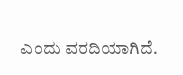ಎಂದು ವರದಿಯಾಗಿದೆ.